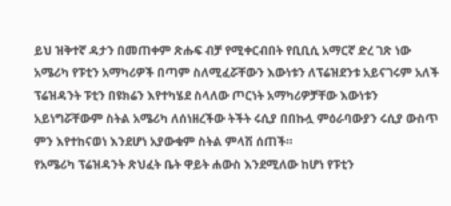ይህ ዝቅተኛ ዳታን በመጠቀም ጽሑፍ ብቻ የሚቀርብበት የቢቢሲ አማርኛ ድረ ገጽ ነው
አሜሪካ የፑቲን አማካሪዎች በጣም ስለሚፈሯቸውን እውነቱን ለፕሬዝደንቱ አይናገሩም አለች
ፕሬዝዳንት ፑቲን በዩክሬን እየተካሄደ ስላለው ጦርነት አማካሪዎቻቸው እውነቱን አይነግሯቸውም ስትል አሜሪካ ለሰነዘረችው ትችት ሩሲያ በበኩሏ ምዕራባውያን ሩሲያ ውስጥ ምን እየተከናወነ እንደሆነ አያውቁም ስትል ምላሽ ሰጠች።
የአሜሪካ ፕሬዝዳንት ጽህፈት ቤት ዋይት ሐውስ እንደሚለው ከሆነ የፑቲን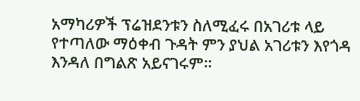አማካሪዎች ፕሬዝደንቱን ስለሚፈሩ በአገሪቱ ላይ የተጣለው ማዕቀብ ጉዳት ምን ያህል አገሪቱን እየጎዳ እንዳለ በግልጽ አይናገሩም።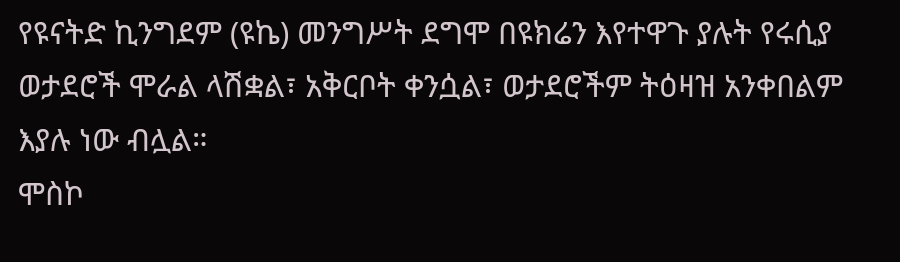የዩናትድ ኪንግደም (ዩኬ) መንግሥት ደግሞ በዩክሬን እየተዋጉ ያሉት የሩሲያ ወታደሮች ሞራል ላሽቋል፣ አቅርቦት ቀንሷል፣ ወታደሮችም ትዕዛዝ አንቀበልም እያሉ ነው ብሏል።
ሞስኮ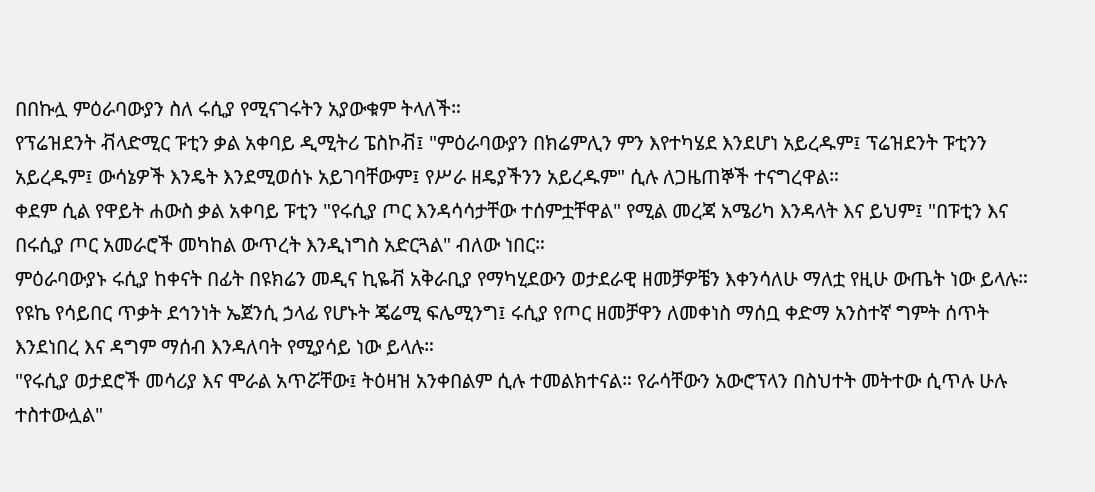በበኩሏ ምዕራባውያን ስለ ሩሲያ የሚናገሩትን አያውቁም ትላለች።
የፕሬዝደንት ቭላድሚር ፑቲን ቃል አቀባይ ዲሚትሪ ፔስኮቭ፤ "ምዕራባውያን በክሬምሊን ምን እየተካሄደ እንደሆነ አይረዱም፤ ፕሬዝደንት ፑቲንን አይረዱም፤ ውሳኔዎች እንዴት እንደሚወሰኑ አይገባቸውም፤ የሥራ ዘዴያችንን አይረዱም" ሲሉ ለጋዜጠኞች ተናግረዋል።
ቀደም ሲል የዋይት ሐውስ ቃል አቀባይ ፑቲን "የሩሲያ ጦር እንዳሳሳታቸው ተሰምቷቸዋል" የሚል መረጃ አሜሪካ እንዳላት እና ይህም፤ "በፑቲን እና በሩሲያ ጦር አመራሮች መካከል ውጥረት እንዲነግስ አድርጓል" ብለው ነበር።
ምዕራባውያኑ ሩሲያ ከቀናት በፊት በዩክሬን መዲና ኪዬቭ አቅራቢያ የማካሂደውን ወታደራዊ ዘመቻዎቼን እቀንሳለሁ ማለቷ የዚሁ ውጤት ነው ይላሉ።
የዩኬ የሳይበር ጥቃት ደኅንነት ኤጀንሲ ኃላፊ የሆኑት ጄሬሚ ፍሌሚንግ፤ ሩሲያ የጦር ዘመቻዋን ለመቀነስ ማሰቧ ቀድማ አንስተኛ ግምት ሰጥት እንደነበረ እና ዳግም ማሰብ እንዳለባት የሚያሳይ ነው ይላሉ።
"የሩሲያ ወታደሮች መሳሪያ እና ሞራል አጥሯቸው፤ ትዕዛዝ አንቀበልም ሲሉ ተመልክተናል። የራሳቸውን አውሮፕላን በስህተት መትተው ሲጥሉ ሁሉ ተስተውሏል"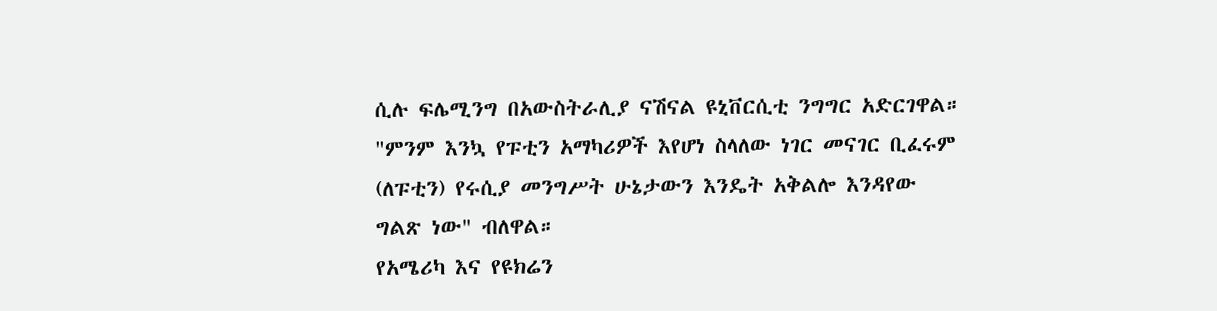ሲሉ ፍሌሚንግ በአውስትራሊያ ናሽናል ዩኒቨርሲቲ ንግግር አድርገዋል።
"ምንም እንኳ የፑቲን አማካሪዎች እየሆነ ስላለው ነገር መናገር ቢፈሩም (ለፑቲን) የሩሲያ መንግሥት ሁኔታውን እንዴት አቅልሎ እንዳየው ግልጽ ነው" ብለዋል።
የአሜሪካ እና የዩክሬን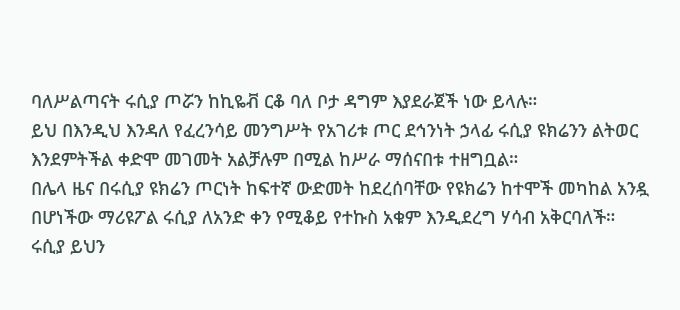ባለሥልጣናት ሩሲያ ጦሯን ከኪዬቭ ርቆ ባለ ቦታ ዳግም እያደራጀች ነው ይላሉ።
ይህ በእንዲህ እንዳለ የፈረንሳይ መንግሥት የአገሪቱ ጦር ደኅንነት ኃላፊ ሩሲያ ዩክሬንን ልትወር እንደምትችል ቀድሞ መገመት አልቻሉም በሚል ከሥራ ማሰናበቱ ተዘግቧል።
በሌላ ዜና በሩሲያ ዩክሬን ጦርነት ከፍተኛ ውድመት ከደረሰባቸው የዩክሬን ከተሞች መካከል አንዷ በሆነችው ማሪዩፖል ሩሲያ ለአንድ ቀን የሚቆይ የተኩስ አቁም እንዲደረግ ሃሳብ አቅርባለች።
ሩሲያ ይህን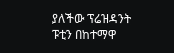ያለችው ፕሬዝዳንት ፑቲን በከተማዋ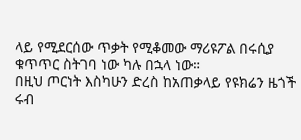ላይ የሚደርሰው ጥቃት የሚቆመው ማሪዩፖል በሩሲያ ቁጥጥር ስትገባ ነው ካሉ በኋላ ነው።
በዚህ ጦርነት እስካሁን ድረስ ከአጠቃላይ የዩክሬን ዜጎች ሩብ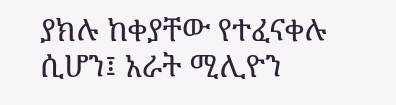ያክሉ ከቀያቸው የተፈናቀሉ ሲሆን፤ አራት ሚሊዮን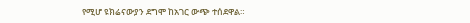የሚሆ ዩክሬናውያን ደግሞ ከአገር ውጭ ተሰደዋል።